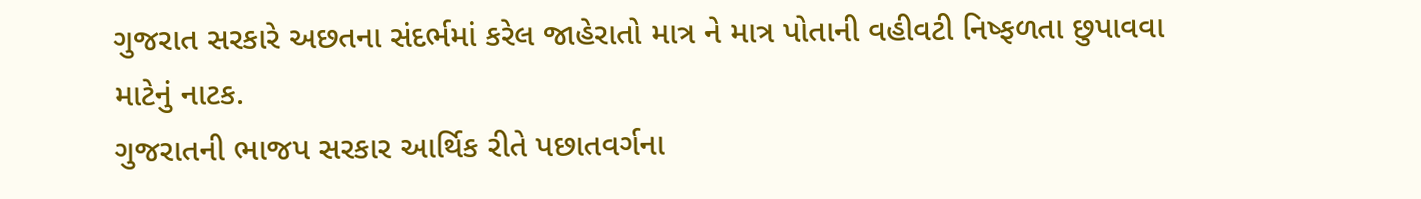ગુજરાત સરકારે અછતના સંદર્ભમાં કરેલ જાહેરાતો માત્ર ને માત્ર પોતાની વહીવટી નિષ્ફળતા છુપાવવા માટેનું નાટક.
ગુજરાતની ભાજપ સરકાર આર્થિક રીતે પછાતવર્ગના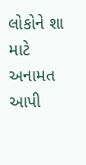લોકોને શા માટે અનામત આપી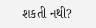શકતી નથી?